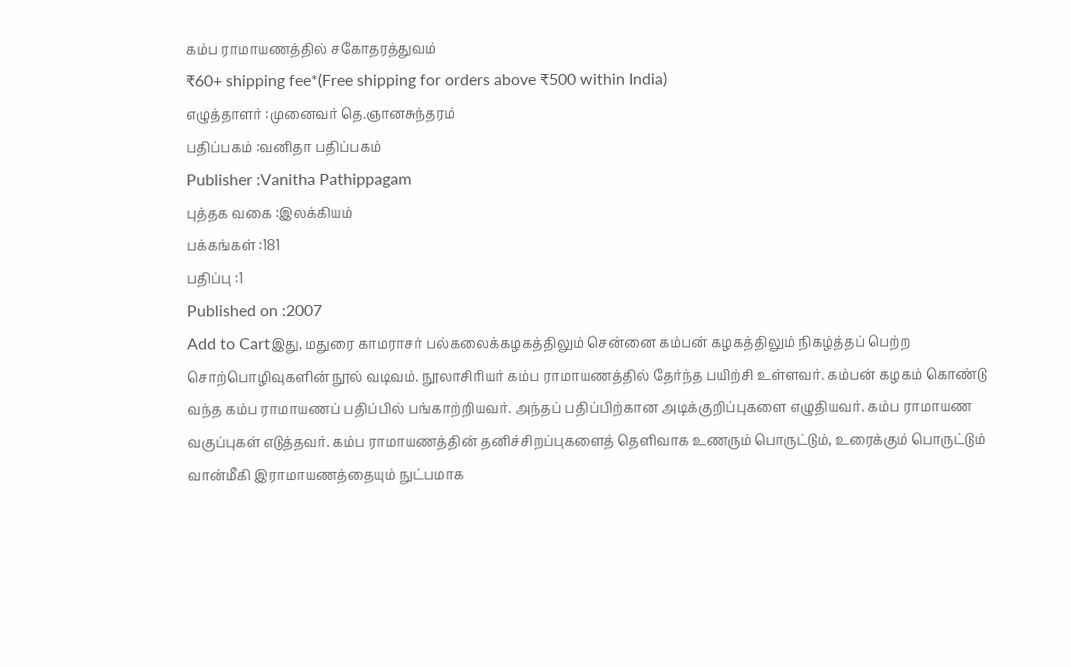கம்ப ராமாயணத்தில் சகோதரத்துவம்
₹60+ shipping fee*(Free shipping for orders above ₹500 within India)
எழுத்தாளர் :முனைவர் தெ.ஞானசுந்தரம்
பதிப்பகம் :வனிதா பதிப்பகம்
Publisher :Vanitha Pathippagam
புத்தக வகை :இலக்கியம்
பக்கங்கள் :181
பதிப்பு :1
Published on :2007
Add to Cartஇது, மதுரை காமராசர் பல்கலைக்கழகத்திலும் சென்னை கம்பன் கழகத்திலும் நிகழ்த்தப் பெற்ற சொற்பொழிவுகளின் நூல் வடிவம். நூலாசிரியர் கம்ப ராமாயணத்தில் தேர்ந்த பயிற்சி உள்ளவர். கம்பன் கழகம் கொண்டு வந்த கம்ப ராமாயணப் பதிப்பில் பங்காற்றியவர். அந்தப் பதிப்பிற்கான அடிக்குறிப்புகளை எழுதியவர். கம்ப ராமாயண வகுப்புகள் எடுத்தவர். கம்ப ராமாயணத்தின் தனிச்சிறப்புகளைத் தெளிவாக உணரும் பொருட்டும், உரைக்கும் பொருட்டும் வான்மீகி இராமாயணத்தையும் நுட்பமாக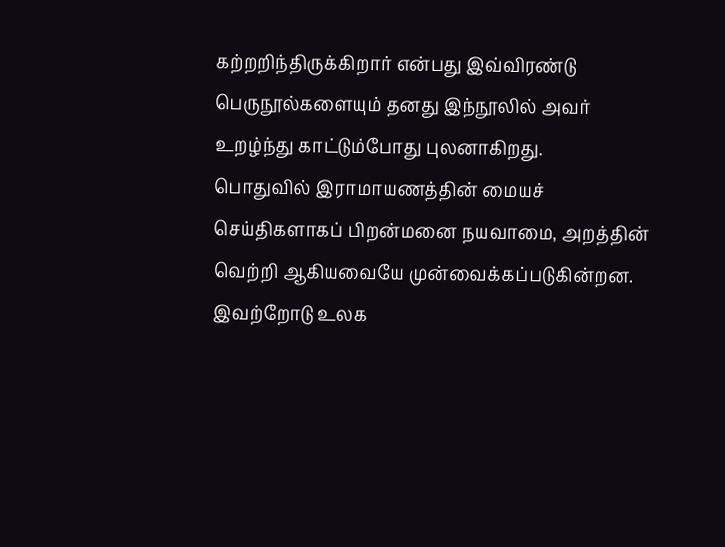கற்றறிந்திருக்கிறார் என்பது இவ்விரண்டு பெருநூல்களையும் தனது இந்நூலில் அவர் உறழ்ந்து காட்டும்போது புலனாகிறது.
பொதுவில் இராமாயணத்தின் மையச் செய்திகளாகப் பிறன்மனை நயவாமை, அறத்தின் வெற்றி ஆகியவையே முன்வைக்கப்படுகின்றன. இவற்றோடு உலக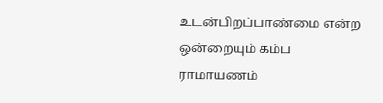உடன்பிறப்பாண்மை என்ற ஒன்றையும் கம்ப ராமாயணம்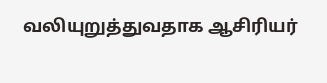வலியுறுத்துவதாக ஆசிரியர்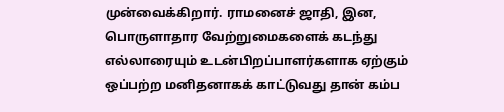முன்வைக்கிறார். ராமனைச் ஜாதி, இன, பொருளாதார வேற்றுமைகளைக் கடந்து எல்லாரையும் உடன்பிறப்பாளர்களாக ஏற்கும் ஒப்பற்ற மனிதனாகக் காட்டுவது தான் கம்ப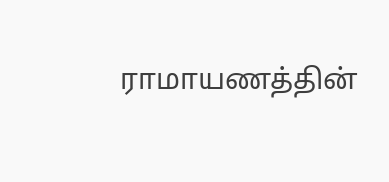ராமாயணத்தின்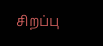சிறப்பு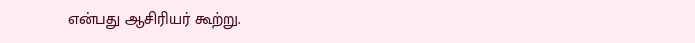என்பது ஆசிரியர் கூற்று.